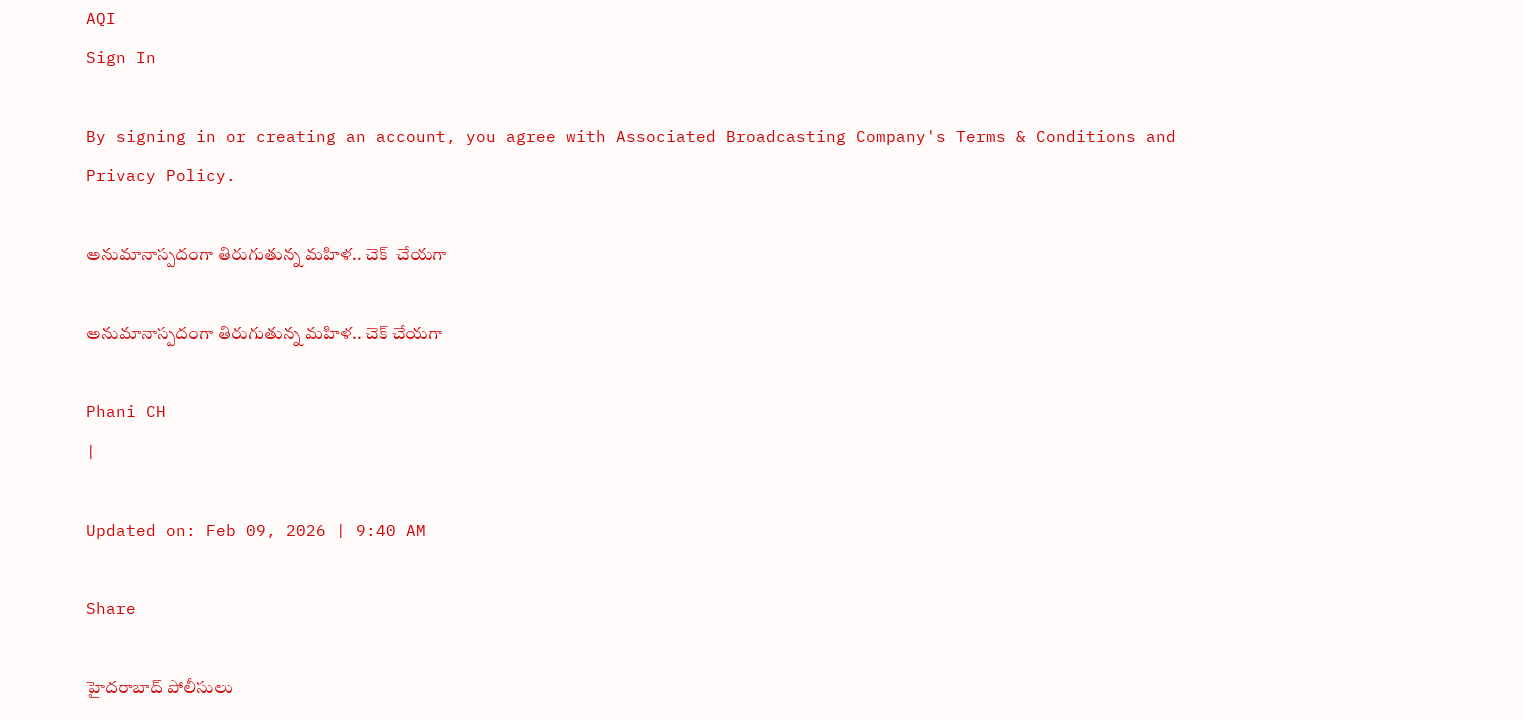AQI
Sign In

By signing in or creating an account, you agree with Associated Broadcasting Company's Terms & Conditions and Privacy Policy.

అనుమానాస్పదంగా తిరుగుతున్న మహిళ.. చెక్‌  చేయగా

అనుమానాస్పదంగా తిరుగుతున్న మహిళ.. చెక్‌ చేయగా

Phani CH
|

Updated on: Feb 09, 2026 | 9:40 AM

Share

హైదరాబాద్ పోలీసులు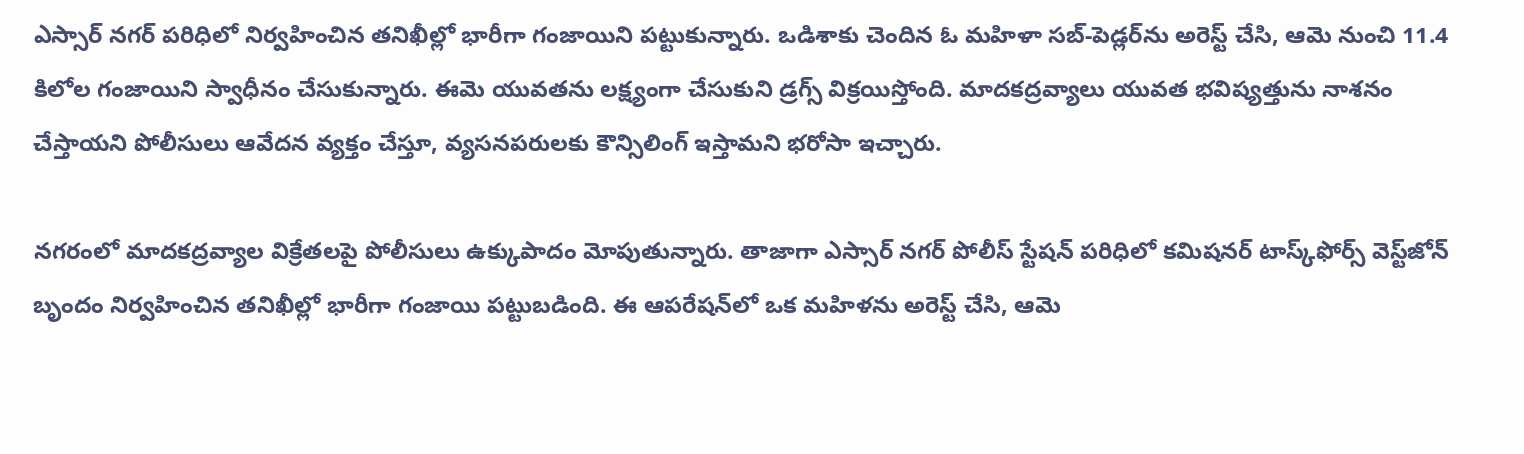ఎస్సార్ నగర్ పరిధిలో నిర్వహించిన తనిఖీల్లో భారీగా గంజాయిని పట్టుకున్నారు. ఒడిశాకు చెందిన ఓ మహిళా సబ్‌-పెడ్లర్‌ను అరెస్ట్ చేసి, ఆమె నుంచి 11.4 కిలోల గంజాయిని స్వాధీనం చేసుకున్నారు. ఈమె యువతను లక్ష్యంగా చేసుకుని డ్రగ్స్ విక్రయిస్తోంది. మాదకద్రవ్యాలు యువత భవిష్యత్తును నాశనం చేస్తాయని పోలీసులు ఆవేదన వ్యక్తం చేస్తూ, వ్యసనపరులకు కౌన్సిలింగ్ ఇస్తామని భరోసా ఇచ్చారు.

నగరంలో మాదకద్రవ్యాల విక్రేతలపై పోలీసులు ఉక్కుపాదం మోపుతున్నారు. తాజాగా ఎస్సార్ నగర్ పోలీస్ స్టేషన్ పరిధిలో కమిషనర్ టాస్క్‌ఫోర్స్ వెస్ట్‌జోన్ బృందం నిర్వహించిన తనిఖీల్లో భారీగా గంజాయి పట్టుబడింది. ఈ ఆపరేషన్‌లో ఒక మహిళను అరెస్ట్ చేసి, ఆమె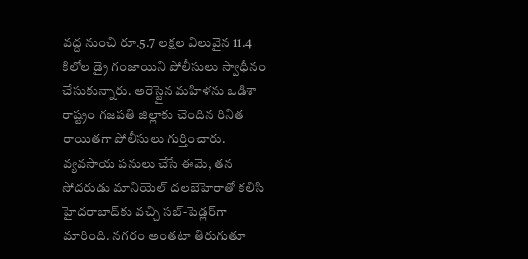వద్ద నుంచి రూ.5.7 లక్షల విలువైన 11.4 కిలోల డ్రై గంజాయిని పోలీసులు స్వాధీనం చేసుకున్నారు. అరెస్టైన మహిళను ఒడిశా రాష్ట్రం గజపతి జిల్లాకు చెందిన రినిత రాయితగా పోలీసులు గుర్తించారు. వ్యవసాయ పనులు చేసే ఈమె, తన సోదరుడు మానియెల్ దలబెహెరాతో కలిసి హైదరాబాద్‌కు వచ్చి సబ్‌-పెడ్లర్‌గా మారింది. నగరం అంతటా తిరుగుతూ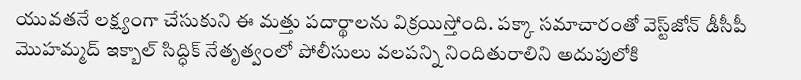యువతనే లక్ష్యంగా చేసుకుని ఈ మత్తు పదార్థాలను విక్రయిస్తోంది. పక్కా సమాచారంతో వెస్ట్‌జోన్ డీసీపీ మొహమ్మద్ ఇక్బాల్ సిద్ధిక్ నేతృత్వంలో పోలీసులు వలపన్ని నిందితురాలిని అదుపులోకి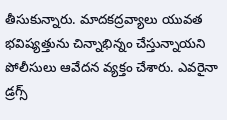తీసుకున్నారు. మాదకద్రవ్యాలు యువత భవిష్యత్తును చిన్నాభిన్నం చేస్తున్నాయని పోలీసులు ఆవేదన వ్యక్తం చేశారు. ఎవరైనా డ్రగ్స్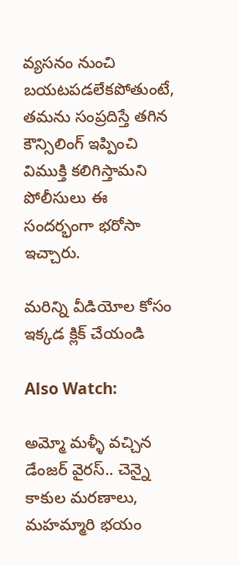వ్యసనం నుంచి బయటపడలేకపోతుంటే, తమను సంప్రదిస్తే తగిన కౌన్సిలింగ్ ఇప్పించి విముక్తి కలిగిస్తామని పోలీసులు ఈ సందర్భంగా భరోసా ఇచ్చారు.

మరిన్ని వీడియోల కోసం ఇక్కడ క్లిక్ చేయండి

Also Watch:

అమ్మో మళ్ళీ వచ్చిన డేంజర్ వైరస్‌.. చెన్నై కాకుల మరణాలు, మహమ్మారి భయం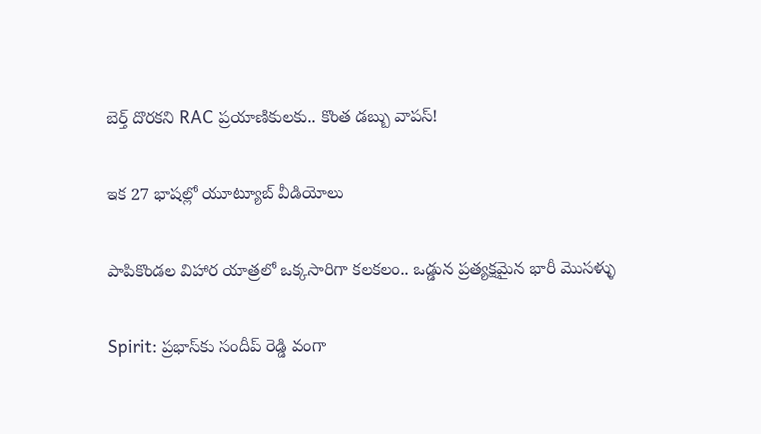బెర్త్ దొరకని RAC ప్రయాణికులకు.. కొంత డబ్బు వాపస్!

ఇక 27 భాషల్లో యూట్యూబ్‌ వీడియోలు

పాపికొండల విహార యాత్రలో ఒక్కసారిగా కలకలం.. ఒడ్డున ప్రత్యక్షమైన భారీ మొసళ్ళు

Spirit: ప్రభాస్‌కు సందీప్ రెడ్డి వంగా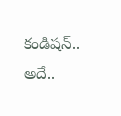కండిషన్.. అదే..